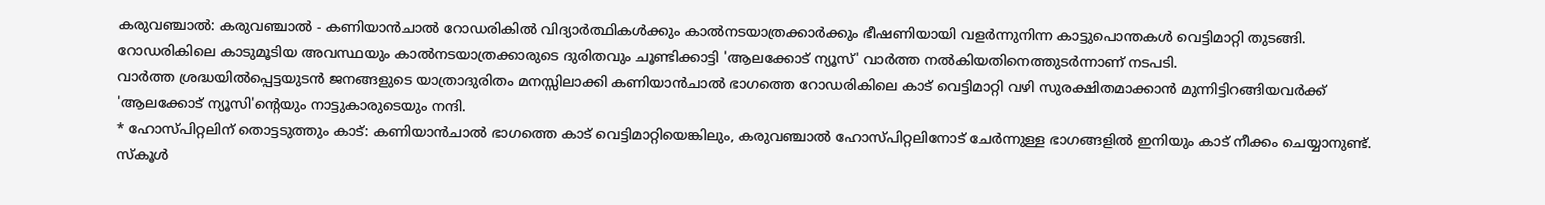കരുവഞ്ചാൽ: കരുവഞ്ചാൽ - കണിയാൻചാൽ റോഡരികിൽ വിദ്യാർത്ഥികൾക്കും കാൽനടയാത്രക്കാർക്കും ഭീഷണിയായി വളർന്നുനിന്ന കാട്ടുപൊന്തകൾ വെട്ടിമാറ്റി തുടങ്ങി. റോഡരികിലെ കാടുമൂടിയ അവസ്ഥയും കാൽനടയാത്രക്കാരുടെ ദുരിതവും ചൂണ്ടിക്കാട്ടി 'ആലക്കോട് ന്യൂസ്' വാർത്ത നൽകിയതിനെത്തുടർന്നാണ് നടപടി.
വാർത്ത ശ്രദ്ധയിൽപ്പെട്ടയുടൻ ജനങ്ങളുടെ യാത്രാദുരിതം മനസ്സിലാക്കി കണിയാൻചാൽ ഭാഗത്തെ റോഡരികിലെ കാട് വെട്ടിമാറ്റി വഴി സുരക്ഷിതമാക്കാൻ മുന്നിട്ടിറങ്ങിയവർക്ക് 'ആലക്കോട് ന്യൂസി'ന്റെയും നാട്ടുകാരുടെയും നന്ദി.
* ഹോസ്പിറ്റലിന് തൊട്ടടുത്തും കാട്: കണിയാൻചാൽ ഭാഗത്തെ കാട് വെട്ടിമാറ്റിയെങ്കിലും, കരുവഞ്ചാൽ ഹോസ്പിറ്റലിനോട് ചേർന്നുള്ള ഭാഗങ്ങളിൽ ഇനിയും കാട് നീക്കം ചെയ്യാനുണ്ട്. സ്കൂൾ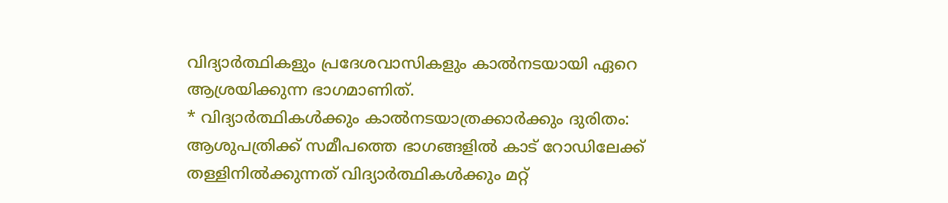വിദ്യാർത്ഥികളും പ്രദേശവാസികളും കാൽനടയായി ഏറെ ആശ്രയിക്കുന്ന ഭാഗമാണിത്.
* വിദ്യാർത്ഥികൾക്കും കാൽനടയാത്രക്കാർക്കും ദുരിതം: ആശുപത്രിക്ക് സമീപത്തെ ഭാഗങ്ങളിൽ കാട് റോഡിലേക്ക് തള്ളിനിൽക്കുന്നത് വിദ്യാർത്ഥികൾക്കും മറ്റ്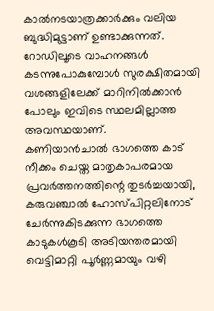കാൽനടയാത്രക്കാർക്കും വലിയ ബുദ്ധിമുട്ടാണ് ഉണ്ടാക്കുന്നത്. റോഡിലൂടെ വാഹനങ്ങൾ കടന്നുപോകുമ്പോൾ സുരക്ഷിതമായി വശങ്ങളിലേക്ക് മാറിനിൽക്കാൻ പോലും ഇവിടെ സ്ഥലമില്ലാത്ത അവസ്ഥയാണ്.
കണിയാൻചാൽ ഭാഗത്തെ കാട് നീക്കം ചെയ്ത മാതൃകാപരമായ പ്രവർത്തനത്തിന്റെ തുടർച്ചയായി, കരുവഞ്ചാൽ ഹോസ്പിറ്റലിനോട് ചേർന്നുകിടക്കുന്ന ഭാഗത്തെ കാടുകൾകൂടി അടിയന്തരമായി വെട്ടിമാറ്റി പൂർണ്ണമായും വഴി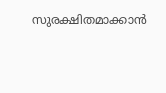സുരക്ഷിതമാക്കാൻ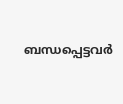ബന്ധപ്പെട്ടവർ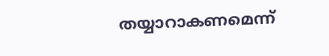തയ്യാറാകണമെന്ന്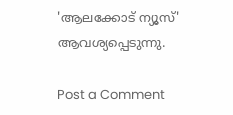'ആലക്കോട് ന്യൂസ്' ആവശ്യപ്പെടുന്നു.

Post a Comment